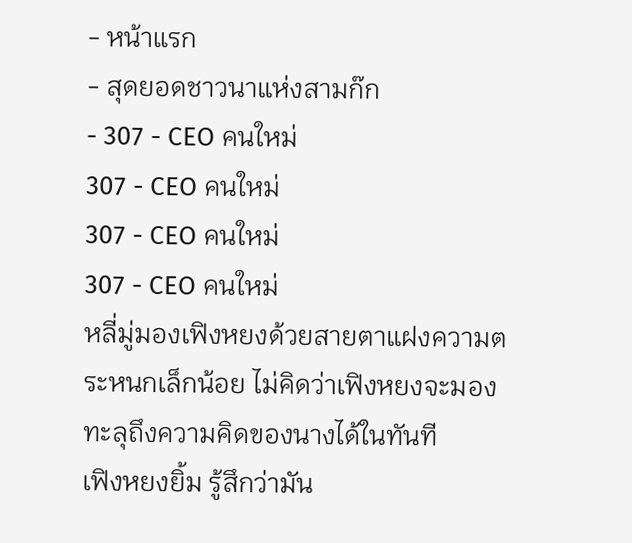- หน้าแรก
- สุดยอดชาวนาแห่งสามก๊ก
- 307 - CEO คนใหม่
307 - CEO คนใหม่
307 - CEO คนใหม่
307 - CEO คนใหม่
หลี่มู่มองเฟิงหยงด้วยสายตาแฝงความตระหนกเล็กน้อย ไม่คิดว่าเฟิงหยงจะมองทะลุถึงความคิดของนางได้ในทันที
เฟิงหยงยิ้ม รู้สึกว่ามัน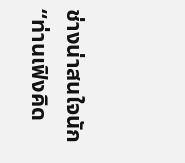ช่างน่าสนใจนัก
“ท่านเฟิงคิด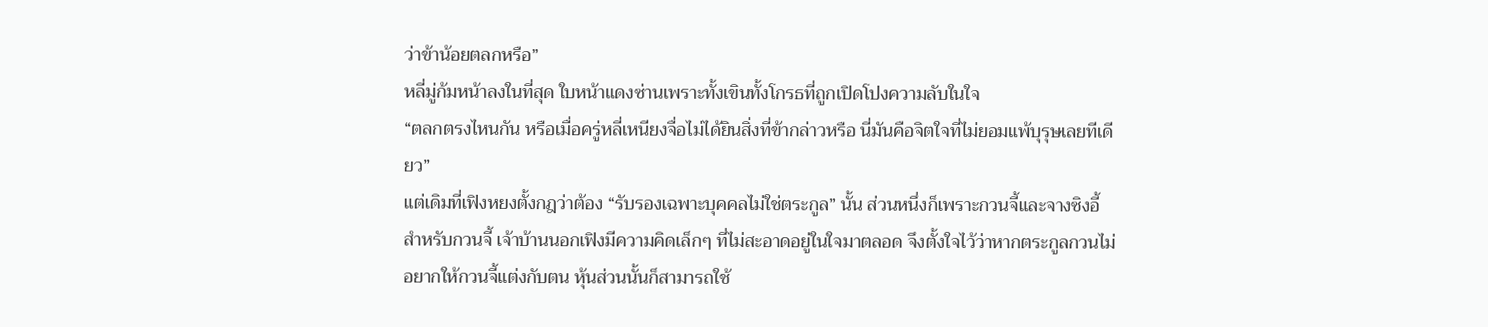ว่าข้าน้อยตลกหรือ”
หลี่มู่ก้มหน้าลงในที่สุด ใบหน้าแดงซ่านเพราะทั้งเขินทั้งโกรธที่ถูกเปิดโปงความลับในใจ
“ตลกตรงไหนกัน หรือเมื่อครู่หลี่เหนียงจื่อไม่ได้ยินสิ่งที่ข้ากล่าวหรือ นี่มันคือจิตใจที่ไม่ยอมแพ้บุรุษเลยทีเดียว”
แต่เดิมที่เฟิงหยงตั้งกฎว่าต้อง “รับรองเฉพาะบุคคลไม่ใช่ตระกูล” นั้น ส่วนหนึ่งก็เพราะกวนจี้และจางซิงอี้
สำหรับกวนจี้ เจ้าบ้านนอกเฟิงมีความคิดเล็กๆ ที่ไม่สะอาดอยู่ในใจมาตลอด จึงตั้งใจไว้ว่าหากตระกูลกวนไม่อยากให้กวนจี้แต่งกับตน หุ้นส่วนนั้นก็สามารถใช้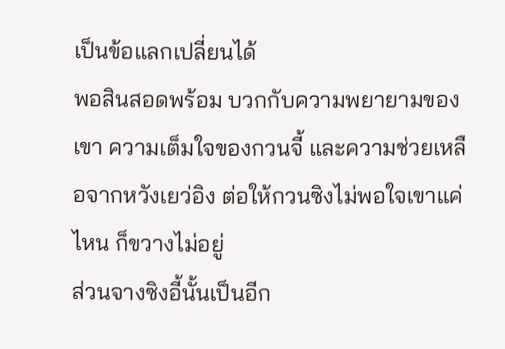เป็นข้อแลกเปลี่ยนได้
พอสินสอดพร้อม บวกกับความพยายามของเขา ความเต็มใจของกวนจี้ และความช่วยเหลือจากหวังเยว่อิง ต่อให้กวนซิงไม่พอใจเขาแค่ไหน ก็ขวางไม่อยู่
ส่วนจางซิงอี้นั้นเป็นอีก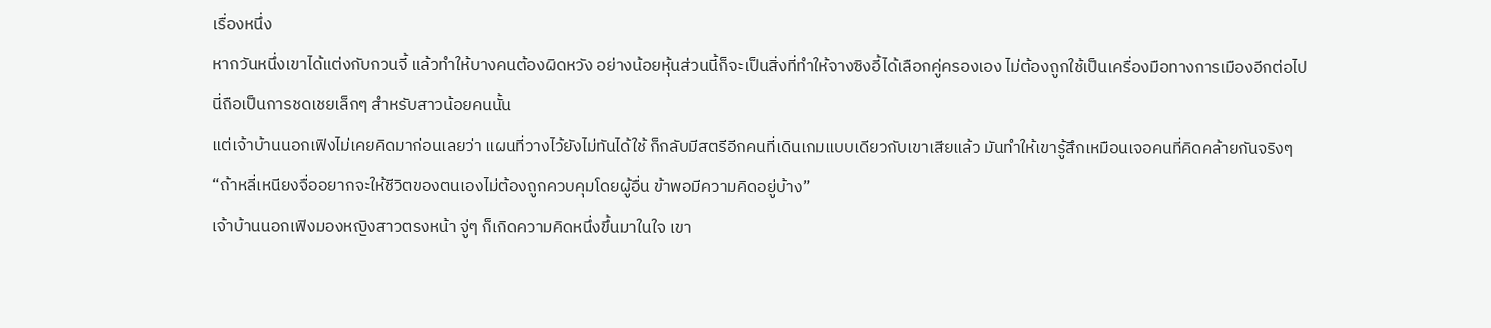เรื่องหนึ่ง
หากวันหนึ่งเขาได้แต่งกับกวนจี้ แล้วทำให้บางคนต้องผิดหวัง อย่างน้อยหุ้นส่วนนี้ก็จะเป็นสิ่งที่ทำให้จางซิงอี้ได้เลือกคู่ครองเอง ไม่ต้องถูกใช้เป็นเครื่องมือทางการเมืองอีกต่อไป
นี่ถือเป็นการชดเชยเล็กๆ สำหรับสาวน้อยคนนั้น
แต่เจ้าบ้านนอกเฟิงไม่เคยคิดมาก่อนเลยว่า แผนที่วางไว้ยังไม่ทันได้ใช้ ก็กลับมีสตรีอีกคนที่เดินเกมแบบเดียวกับเขาเสียแล้ว มันทำให้เขารู้สึกเหมือนเจอคนที่คิดคล้ายกันจริงๆ
“ถ้าหลี่เหนียงจื่ออยากจะให้ชีวิตของตนเองไม่ต้องถูกควบคุมโดยผู้อื่น ข้าพอมีความคิดอยู่บ้าง”
เจ้าบ้านนอกเฟิงมองหญิงสาวตรงหน้า จู่ๆ ก็เกิดความคิดหนึ่งขึ้นมาในใจ เขา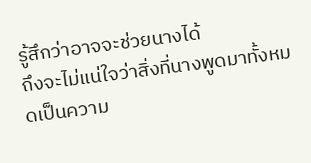รู้สึกว่าอาจจะช่วยนางได้
ถึงจะไม่แน่ใจว่าสิ่งที่นางพูดมาทั้งหมดเป็นความ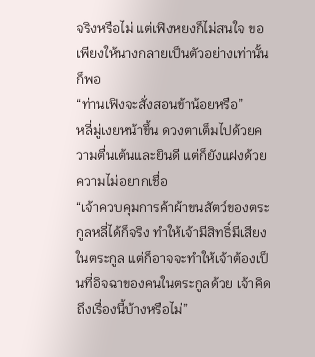จริงหรือไม่ แต่เฟิงหยงก็ไม่สนใจ ขอเพียงให้นางกลายเป็นตัวอย่างเท่านั้นก็พอ
“ท่านเฟิงจะสั่งสอนข้าน้อยหรือ”
หลี่มู่เงยหน้าขึ้น ดวงตาเต็มไปด้วยความตื่นเต้นและยินดี แต่ก็ยังแฝงด้วยความไม่อยากเชื่อ
“เจ้าควบคุมการค้าผ้าขนสัตว์ของตระกูลหลี่ได้ก็จริง ทำให้เจ้ามีสิทธิ์มีเสียงในตระกูล แต่ก็อาจจะทำให้เจ้าต้องเป็นที่อิจฉาของคนในตระกูลด้วย เจ้าคิดถึงเรื่องนี้บ้างหรือไม่”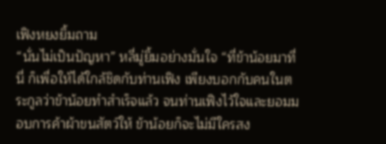เฟิงหยงยิ้มถาม
“นั่นไม่เป็นปัญหา” หลี่มู่ยิ้มอย่างมั่นใจ “ที่ข้าน้อยมาที่นี่ ก็เพื่อให้ได้ใกล้ชิดกับท่านเฟิง เพียงบอกกับคนในตระกูลว่าข้าน้อยทำสำเร็จแล้ว จนท่านเฟิงไว้ใจและยอมมอบการค้าผ้าขนสัตว์ให้ ข้าน้อยก็จะไม่มีใครสง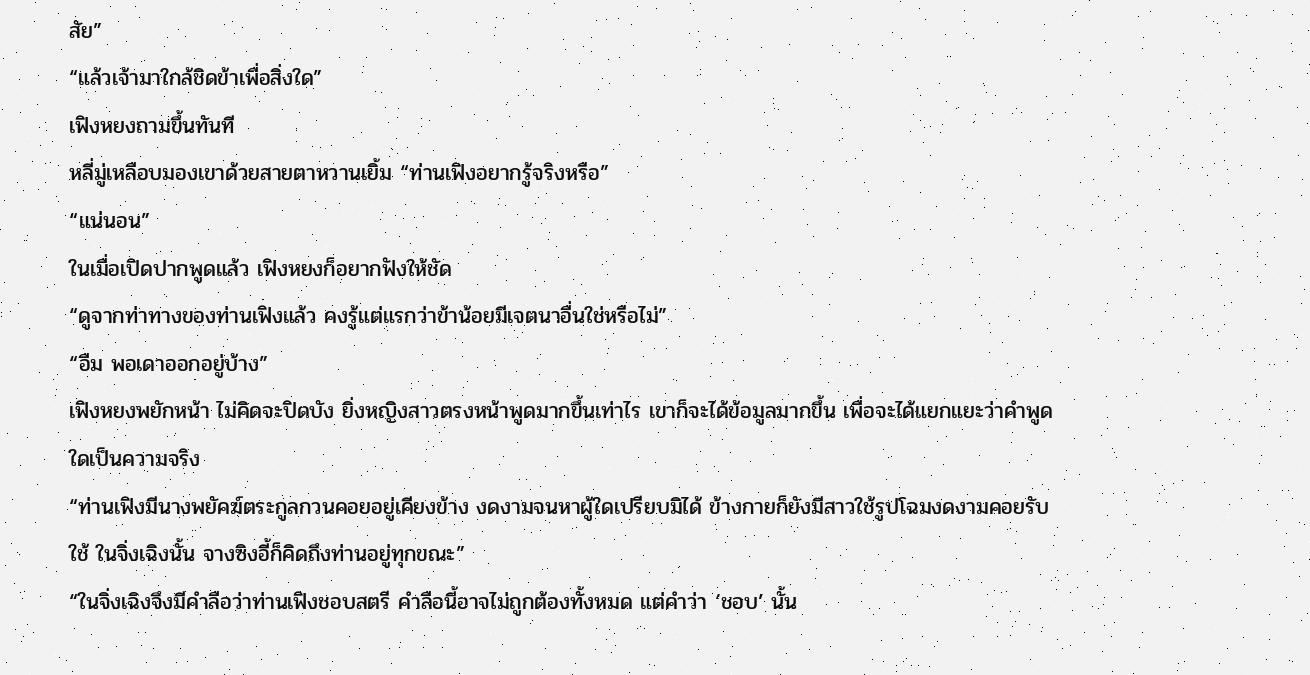สัย”
“แล้วเจ้ามาใกล้ชิดข้าเพื่อสิ่งใด”
เฟิงหยงถามขึ้นทันที
หลี่มู่เหลือบมองเขาด้วยสายตาหวานเยิ้ม “ท่านเฟิงอยากรู้จริงหรือ”
“แน่นอน”
ในเมื่อเปิดปากพูดแล้ว เฟิงหยงก็อยากฟังให้ชัด
“ดูจากท่าทางของท่านเฟิงแล้ว คงรู้แต่แรกว่าข้าน้อยมีเจตนาอื่นใช่หรือไม่”
“อืม พอเดาออกอยู่บ้าง”
เฟิงหยงพยักหน้า ไม่คิดจะปิดบัง ยิ่งหญิงสาวตรงหน้าพูดมากขึ้นเท่าไร เขาก็จะได้ข้อมูลมากขึ้น เพื่อจะได้แยกแยะว่าคำพูดใดเป็นความจริง
“ท่านเฟิงมีนางพยัคฆ์ตระกูลกวนคอยอยู่เคียงข้าง งดงามจนหาผู้ใดเปรียบมิได้ ข้างกายก็ยังมีสาวใช้รูปโฉมงดงามคอยรับใช้ ในจิ่งเฉิงนั้น จางซิงอี้ก็คิดถึงท่านอยู่ทุกขณะ”
“ในจิ่งเฉิงจึงมีคำลือว่าท่านเฟิงชอบสตรี คำลือนี้อาจไม่ถูกต้องทั้งหมด แต่คำว่า ‘ชอบ’ นั้น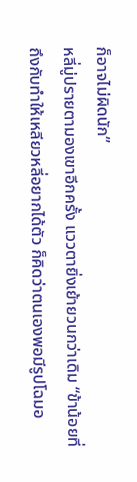ก็อาจไม่ผิดนัก”
หลี่มู่ปรายตามองเขาอีกครั้ง แววตายิ่งเย้ายวนกว่าเดิม “ข้าน้อยที่ถึงกับทำให้เหลียวหลี่อยากได้ตัว ก็คิดว่าตนเองพอมีรูปโฉมอ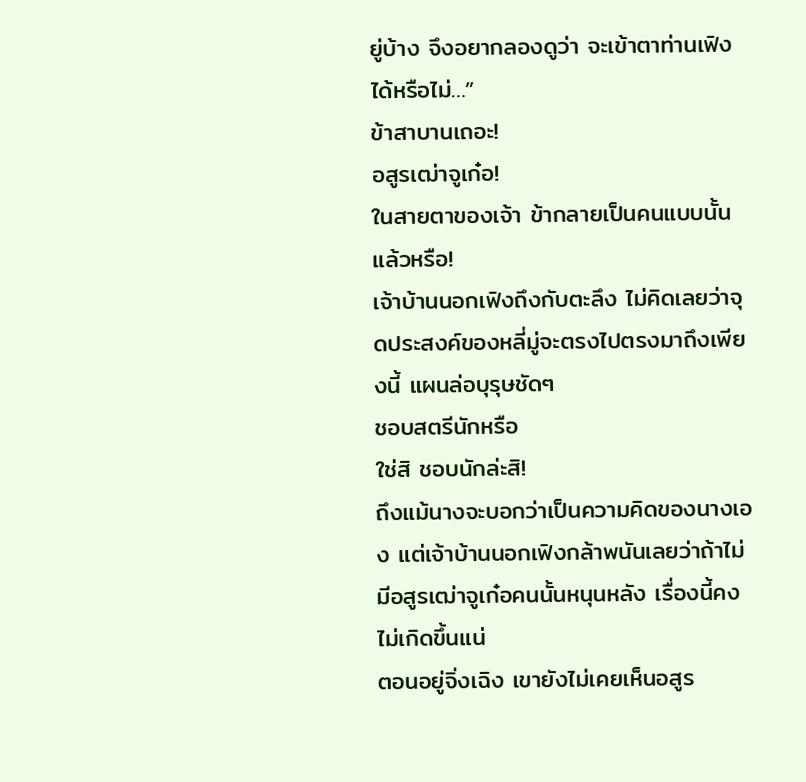ยู่บ้าง จึงอยากลองดูว่า จะเข้าตาท่านเฟิงได้หรือไม่…”
ข้าสาบานเถอะ!
อสูรเฒ่าจูเก๋อ!
ในสายตาของเจ้า ข้ากลายเป็นคนแบบนั้นแล้วหรือ!
เจ้าบ้านนอกเฟิงถึงกับตะลึง ไม่คิดเลยว่าจุดประสงค์ของหลี่มู่จะตรงไปตรงมาถึงเพียงนี้ แผนล่อบุรุษชัดๆ
ชอบสตรีนักหรือ
ใช่สิ ชอบนักล่ะสิ!
ถึงแม้นางจะบอกว่าเป็นความคิดของนางเอง แต่เจ้าบ้านนอกเฟิงกล้าพนันเลยว่าถ้าไม่มีอสูรเฒ่าจูเก๋อคนนั้นหนุนหลัง เรื่องนี้คงไม่เกิดขึ้นแน่
ตอนอยู่จิ่งเฉิง เขายังไม่เคยเห็นอสูร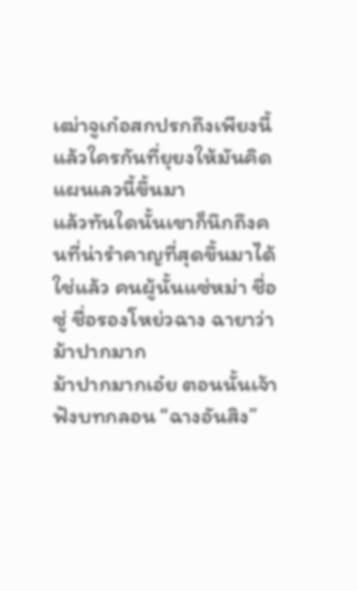เฒ่าจูเก๋อสกปรกถึงเพียงนี้
แล้วใครกันที่ยุยงให้มันคิดแผนเลวนี้ขึ้นมา
แล้วทันใดนั้นเขาก็นึกถึงคนที่น่ารำคาญที่สุดขึ้นมาได้
ใช่แล้ว คนผู้นั้นแซ่หม่า ชื่อซู่ ชื่อรองโหย่วฉาง ฉายาว่าม้าปากมาก
ม้าปากมากเอ๋ย ตอนนั้นเจ้าฟังบทกลอน “ฉางอันสิง”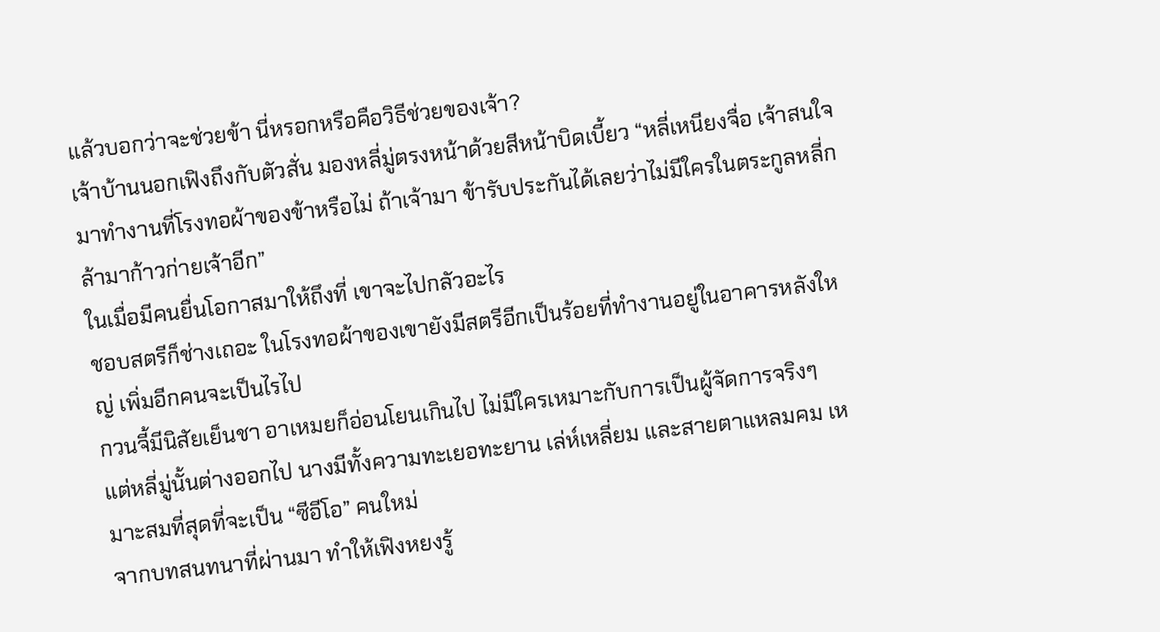แล้วบอกว่าจะช่วยข้า นี่หรอกหรือคือวิธีช่วยของเจ้า?
เจ้าบ้านนอกเฟิงถึงกับตัวสั่น มองหลี่มู่ตรงหน้าด้วยสีหน้าบิดเบี้ยว “หลี่เหนียงจื่อ เจ้าสนใจมาทำงานที่โรงทอผ้าของข้าหรือไม่ ถ้าเจ้ามา ข้ารับประกันได้เลยว่าไม่มีใครในตระกูลหลี่กล้ามาก้าวก่ายเจ้าอีก”
ในเมื่อมีคนยื่นโอกาสมาให้ถึงที่ เขาจะไปกลัวอะไร
ชอบสตรีก็ช่างเถอะ ในโรงทอผ้าของเขายังมีสตรีอีกเป็นร้อยที่ทำงานอยู่ในอาคารหลังใหญ่ เพิ่มอีกคนจะเป็นไรไป
กวนจี้มีนิสัยเย็นชา อาเหมยก็อ่อนโยนเกินไป ไม่มีใครเหมาะกับการเป็นผู้จัดการจริงๆ
แต่หลี่มู่นั้นต่างออกไป นางมีทั้งความทะเยอทะยาน เล่ห์เหลี่ยม และสายตาแหลมคม เหมาะสมที่สุดที่จะเป็น “ซีอีโอ” คนใหม่
จากบทสนทนาที่ผ่านมา ทำให้เฟิงหยงรู้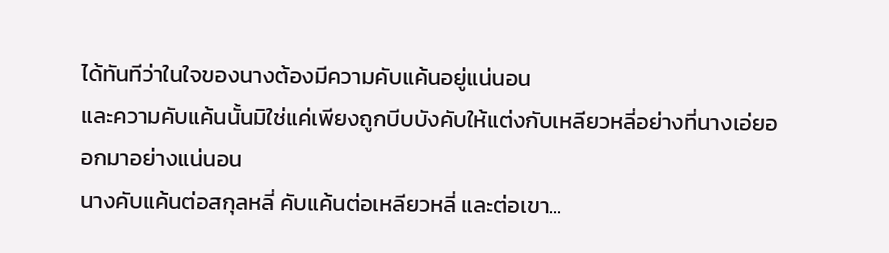ได้ทันทีว่าในใจของนางต้องมีความคับแค้นอยู่แน่นอน
และความคับแค้นนั้นมิใช่แค่เพียงถูกบีบบังคับให้แต่งกับเหลียวหลี่อย่างที่นางเอ่ยออกมาอย่างแน่นอน
นางคับแค้นต่อสกุลหลี่ คับแค้นต่อเหลียวหลี่ และต่อเขา...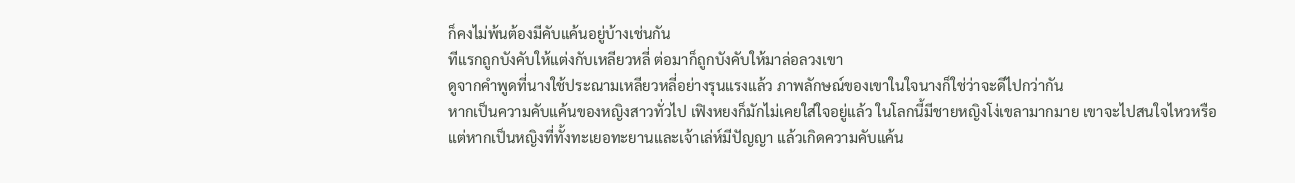ก็คงไม่พ้นต้องมีคับแค้นอยู่บ้างเช่นกัน
ทีแรกถูกบังคับให้แต่งกับเหลียวหลี่ ต่อมาก็ถูกบังคับให้มาล่อลวงเขา
ดูจากคำพูดที่นางใช้ประณามเหลียวหลี่อย่างรุนแรงแล้ว ภาพลักษณ์ของเขาในใจนางก็ใช่ว่าจะดีไปกว่ากัน
หากเป็นความคับแค้นของหญิงสาวทั่วไป เฟิงหยงก็มักไม่เคยใส่ใจอยู่แล้ว ในโลกนี้มีชายหญิงโง่เขลามากมาย เขาจะไปสนใจไหวหรือ
แต่หากเป็นหญิงที่ทั้งทะเยอทะยานและเจ้าเล่ห์มีปัญญา แล้วเกิดความคับแค้น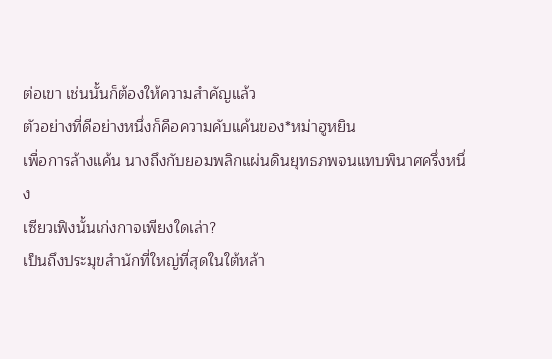ต่อเขา เช่นนั้นก็ต้องให้ความสำคัญแล้ว
ตัวอย่างที่ดีอย่างหนึ่งก็คือความคับแค้นของ*หม่าฮูหยิน
เพื่อการล้างแค้น นางถึงกับยอมพลิกแผ่นดินยุทธภพจนแทบพินาศครึ่งหนึ่ง
เซียวเฟิงนั้นเก่งกาจเพียงใดเล่า?
เป็นถึงประมุขสำนักที่ใหญ่ที่สุดในใต้หล้า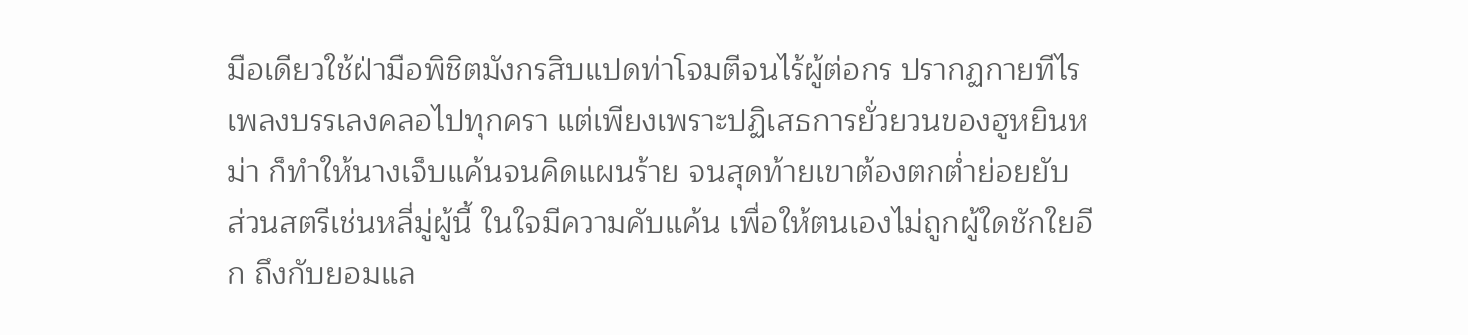มือเดียวใช้ฝ่ามือพิชิตมังกรสิบแปดท่าโจมตีจนไร้ผู้ต่อกร ปรากฏกายทีไรเพลงบรรเลงคลอไปทุกครา แต่เพียงเพราะปฏิเสธการยั่วยวนของฮูหยินหม่า ก็ทำให้นางเจ็บแค้นจนคิดแผนร้าย จนสุดท้ายเขาต้องตกต่ำย่อยยับ
ส่วนสตรีเช่นหลี่มู่ผู้นี้ ในใจมีความคับแค้น เพื่อให้ตนเองไม่ถูกผู้ใดชักใยอีก ถึงกับยอมแล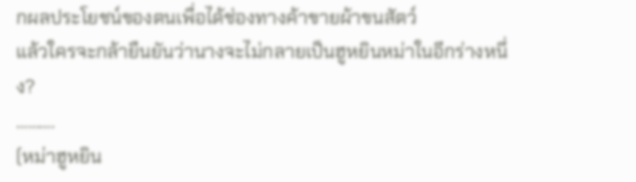กผลประโยชน์ของตนเพื่อได้ช่องทางค้าขายผ้าขนสัตว์
แล้วใครจะกล้ายืนยันว่านางจะไม่กลายเป็นฮูหยินหม่าในอีกร่างหนึ่ง?
……….
(หม่าฮูหยิน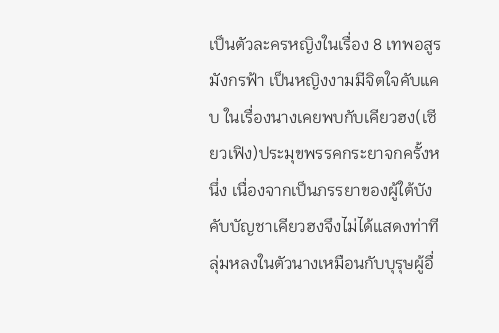เป็นตัวละครหญิงในเรื่อง 8 เทพอสูรมังกรฟ้า เป็นหญิงงามมีจิตใจคับแคบ ในเรื่องนางเคยพบกับเคียวฮง(เซียวเฟิง)ประมุขพรรคกระยาจกครั้งหนึ่ง เนื่องจากเป็นภรรยาของผู้ใต้บังคับบัญชาเคียวฮงจึงไม่ได้แสดงท่าทีลุ่มหลงในตัวนางเหมือนกับบุรุษผู้อื่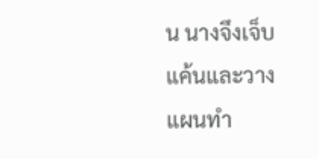น นางจึงเจ็บแค้นและวางแผนทำ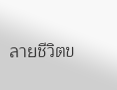ลายชีวิตข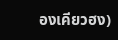องเคียวฮง)